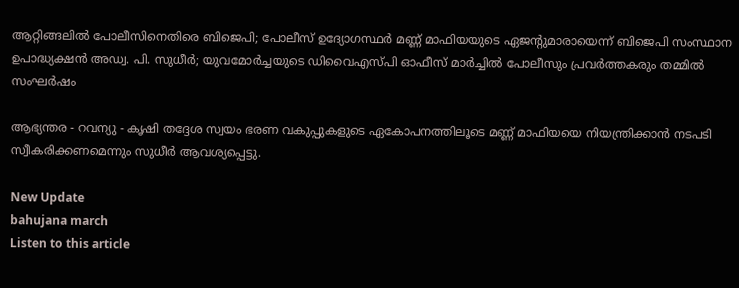ആറ്റിങ്ങലിൽ പോലീസിനെതിരെ ബിജെപി; പോലീസ് ഉദ്യോഗസ്ഥർ മണ്ണ് മാഫിയയുടെ ഏജൻ്റുമാരായെന്ന് ബിജെപി സംസ്ഥാന ഉപാദ്ധ്യക്ഷൻ അഡ്വ. പി. സുധീർ; യുവമോർച്ചയുടെ ഡിവൈഎസ്പി ഓഫീസ് മാർച്ചിൽ പോലീസും പ്രവർത്തകരും തമ്മിൽ സംഘർഷം

ആഭ്യന്തര - റവന്യു - കൃഷി തദ്ദേശ സ്വയം ഭരണ വകുപ്പുകളുടെ ഏകോപനത്തിലൂടെ മണ്ണ് മാഫിയയെ നിയന്ത്രിക്കാൻ നടപടി സ്വീകരിക്കണമെന്നും സുധീർ ആവശ്യപ്പെട്ടു.

New Update
bahujana march
Listen to this article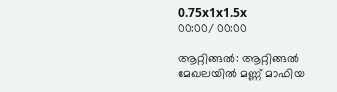0.75x1x1.5x
00:00/ 00:00

ആറ്റിങ്ങൽ: ആറ്റിങ്ങൽ മേഖലയിൽ മണ്ണ് മാഫിയ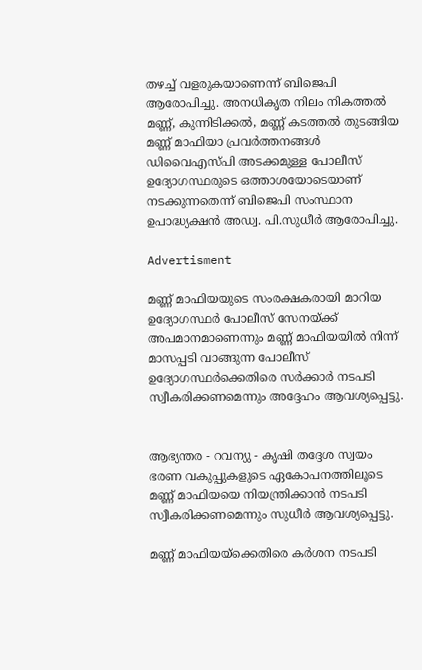തഴച്ച് വളരുകയാണെന്ന് ബിജെപി ആരോപിച്ചു. അനധികൃത നിലം നികത്തൽ മണ്ണ്, കുന്നിടിക്കൽ, മണ്ണ് കടത്തൽ തുടങ്ങിയ മണ്ണ് മാഫിയാ പ്രവർത്തനങ്ങൾ ഡിവൈഎസ്പി അടക്കമുള്ള പോലീസ് ഉദ്യോഗസ്ഥരുടെ ഒത്താശയോടെയാണ് നടക്കുന്നതെന്ന് ബിജെപി സംസ്ഥാന ഉപാദ്ധ്യക്ഷൻ അഡ്വ. പി.സുധീർ ആരോപിച്ചു.

Advertisment

മണ്ണ് മാഫിയയുടെ സംരക്ഷകരായി മാറിയ ഉദ്യോഗസ്ഥർ പോലീസ് സേനയ്ക്ക് അപമാനമാണെന്നും മണ്ണ് മാഫിയയിൽ നിന്ന് മാസപ്പടി വാങ്ങുന്ന പോലീസ് ഉദ്യോഗസ്ഥർക്കെതിരെ സർക്കാർ നടപടി സ്വീകരിക്കണമെന്നും അദ്ദേഹം ആവശ്യപ്പെട്ടു.


ആഭ്യന്തര - റവന്യു - കൃഷി തദ്ദേശ സ്വയം ഭരണ വകുപ്പുകളുടെ ഏകോപനത്തിലൂടെ മണ്ണ് മാഫിയയെ നിയന്ത്രിക്കാൻ നടപടി സ്വീകരിക്കണമെന്നും സുധീർ ആവശ്യപ്പെട്ടു.

മണ്ണ് മാഫിയയ്ക്കെതിരെ കർശന നടപടി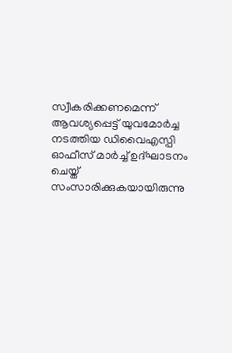സ്വീകരിക്കണമെന്ന് ആവശ്യപ്പെട്ട് യുവമോർച്ച നടത്തിയ ഡിവൈഎസ്പി ഓഫീസ് മാർച്ച് ഉദ്ഘാടനം ചെയ്ത് സംസാരിക്കുകയായിരുന്നു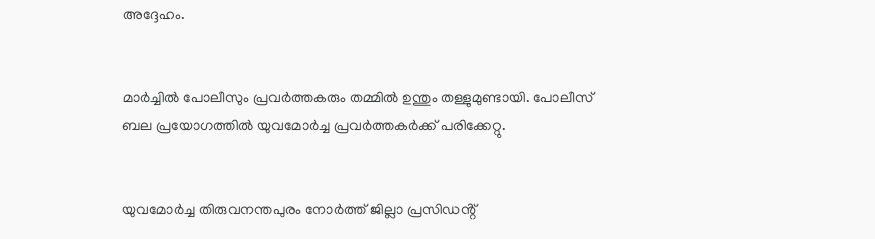അദ്ദേഹം.


മാർച്ചിൽ പോലീസും പ്രവർത്തകരും തമ്മിൽ ഉന്തും തള്ളുമുണ്ടായി. പോലീസ് ബല പ്രയോഗത്തിൽ യുവമോർച്ച പ്രവർത്തകർക്ക് പരിക്കേറ്റു.


യുവമോർച്ച തിരുവനന്തപുരം നോർത്ത് ജില്ലാ പ്രസിഡൻ്റ്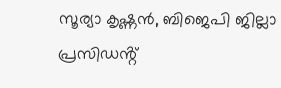സൂര്യാ കൃഷ്ണൻ, ബിജെപി ജില്ലാ പ്രസിഡൻ്റ്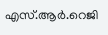എസ്.ആർ.റെജി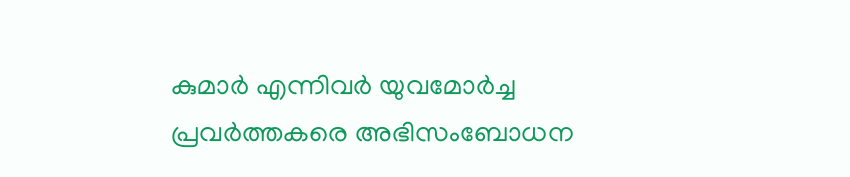കുമാർ എന്നിവർ യുവമോർച്ച പ്രവർത്തകരെ അഭിസംബോധന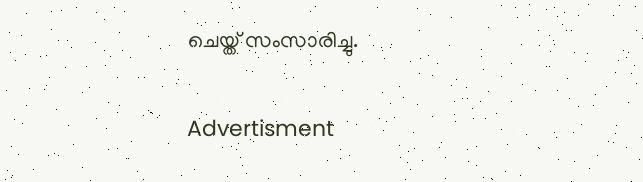ചെയ്ത് സംസാരിച്ചു.

Advertisment